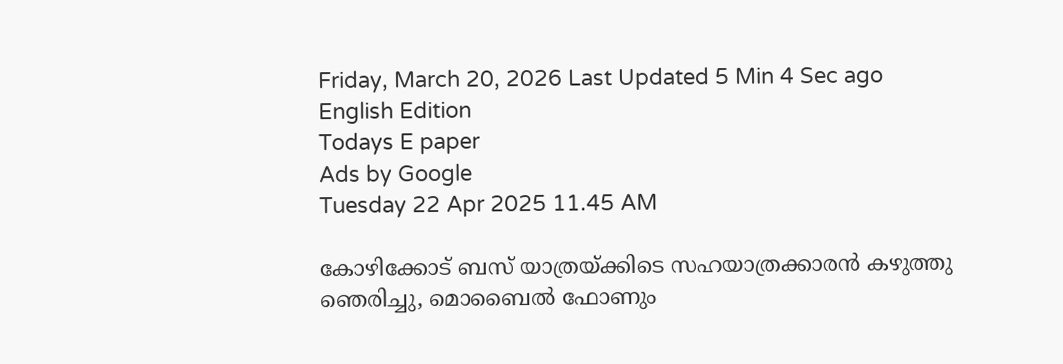Friday, March 20, 2026 Last Updated 5 Min 4 Sec ago English Edition
Todays E paper
Ads by Google
Tuesday 22 Apr 2025 11.45 AM

കോഴിക്കോട് ബസ് യാത്രയ്ക്കിടെ സഹയാത്രക്കാരന്‍ കഴുത്തു ഞെരിച്ചു, മൊബൈല്‍ ഫോണും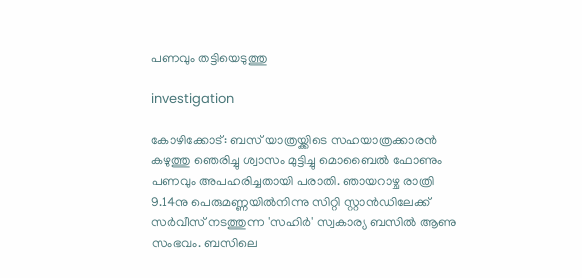പണവും തട്ടിയെടുത്തു

investigation

കോഴിക്കോട്: ബസ് യാത്രയ്ക്കിടെ സഹയാത്രക്കാരന്‍ കഴുത്തു ഞെരിച്ചു ശ്വാസം മുട്ടിച്ചു മൊബൈല്‍ ഫോണും പണവും അപഹരിച്ചതായി പരാതി. ഞായറാഴ്ച രാത്രി 9.14നു പെരുമണ്ണയില്‍നിന്നു സിറ്റി സ്റ്റാന്‍ഡിലേക്ക് സര്‍വീസ് നടത്തുന്ന 'സഹിര്‍' സ്വകാര്യ ബസില്‍ ആണു സംഭവം. ബസിലെ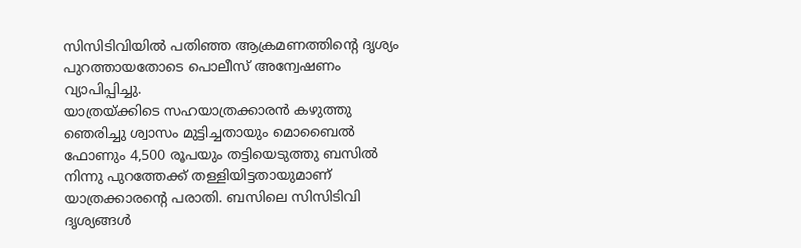സിസിടിവിയില്‍ പതിഞ്ഞ ആക്രമണത്തിന്റെ ദൃശ്യം പുറത്തായതോടെ പൊലീസ് അന്വേഷണം വ്യാപിപ്പിച്ചു.
യാത്രയ്ക്കിടെ സഹയാത്രക്കാരന്‍ കഴുത്തു ഞെരിച്ചു ശ്വാസം മുട്ടിച്ചതായും മൊബൈല്‍ ഫോണും 4,500 രൂപയും തട്ടിയെടുത്തു ബസില്‍ നിന്നു പുറത്തേക്ക് തള്ളിയിട്ടതായുമാണ് യാത്രക്കാരന്റെ പരാതി. ബസിലെ സിസിടിവി ദൃശ്യങ്ങള്‍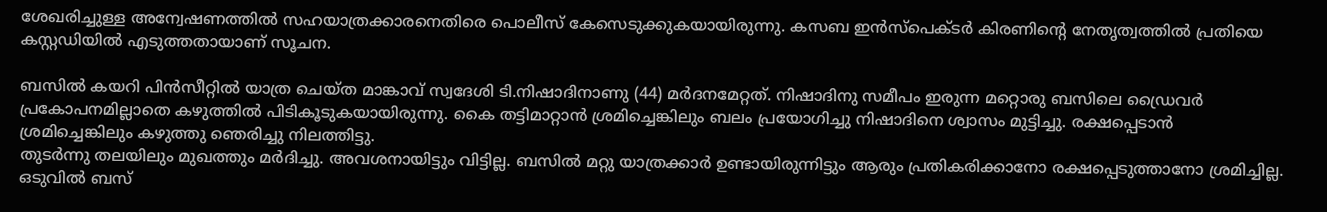ശേഖരിച്ചുള്ള അന്വേഷണത്തില്‍ സഹയാത്രക്കാരനെതിരെ പൊലീസ് കേസെടുക്കുകയായിരുന്നു. കസബ ഇന്‍സ്‌പെക്ടര്‍ കിരണിന്റെ നേതൃത്വത്തില്‍ പ്രതിയെ കസ്റ്റഡിയില്‍ എടുത്തതായാണ് സൂചന.

ബസില്‍ കയറി പിന്‍സീറ്റില്‍ യാത്ര ചെയ്ത മാങ്കാവ് സ്വദേശി ടി.നിഷാദിനാണു (44) മര്‍ദനമേറ്റത്. നിഷാദിനു സമീപം ഇരുന്ന മറ്റൊരു ബസിലെ ഡ്രൈവര്‍ പ്രകോപനമില്ലാതെ കഴുത്തില്‍ പിടികൂടുകയായിരുന്നു. കൈ തട്ടിമാറ്റാന്‍ ശ്രമിച്ചെങ്കിലും ബലം പ്രയോഗിച്ചു നിഷാദിനെ ശ്വാസം മുട്ടിച്ചു. രക്ഷപ്പെടാന്‍ ശ്രമിച്ചെങ്കിലും കഴുത്തു ഞെരിച്ചു നിലത്തിട്ടു.
തുടര്‍ന്നു തലയിലും മുഖത്തും മര്‍ദിച്ചു. അവശനായിട്ടും വിട്ടില്ല. ബസില്‍ മറ്റു യാത്രക്കാര്‍ ഉണ്ടായിരുന്നിട്ടും ആരും പ്രതികരിക്കാനോ രക്ഷപ്പെടുത്താനോ ശ്രമിച്ചില്ല. ഒടുവില്‍ ബസ്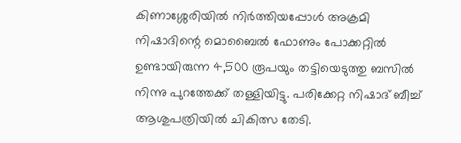കിണാശ്ശേരിയില്‍ നിര്‍ത്തിയപ്പോള്‍ അക്രമി നിഷാദിന്റെ മൊബൈല്‍ ഫോണും പോക്കറ്റില്‍ ഉണ്ടായിരുന്ന 4,500 രൂപയും തട്ടിയെടുത്തു ബസില്‍ നിന്നു പുറത്തേക്ക് തള്ളിയിട്ടു. പരിക്കേറ്റ നിഷാദ് ബീച്ച് ആശുപത്രിയില്‍ ചികിത്സ തേടി.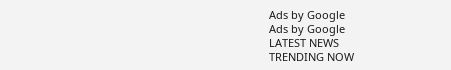Ads by Google
Ads by Google
LATEST NEWS
TRENDING NOW